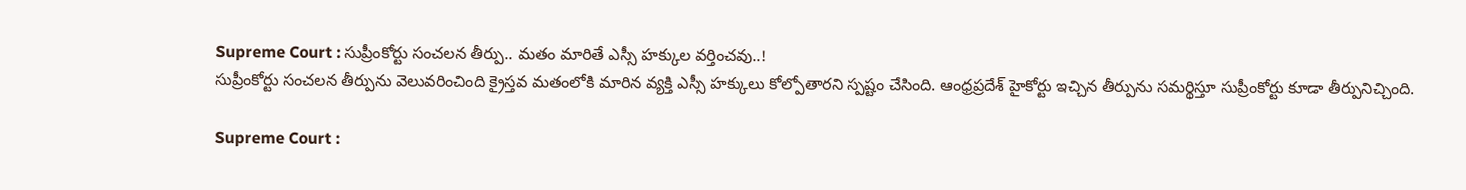Supreme Court : సుప్రీంకోర్టు సంచలన తీర్పు.. మతం మారితే ఎస్సీ హక్కుల వర్తించవు..!
సుప్రీంకోర్టు సంచలన తీర్పును వెలువరించింది క్రైస్తవ మతంలోకి మారిన వ్యక్తి ఎస్సీ హక్కులు కోల్పోతారని స్పష్టం చేసింది. ఆంధ్రప్రదేశ్ హైకోర్టు ఇచ్చిన తీర్పును సమర్థిస్తూ సుప్రీంకోర్టు కూడా తీర్పునిచ్చింది.

Supreme Court :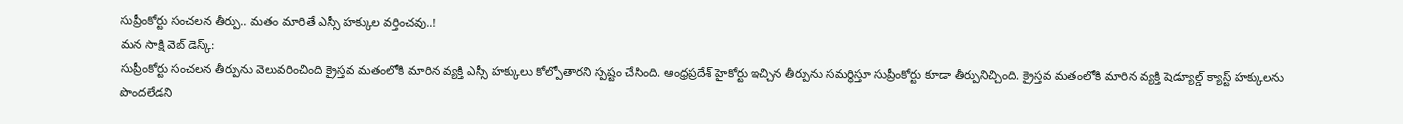సుప్రీంకోర్టు సంచలన తీర్పు.. మతం మారితే ఎస్సీ హక్కుల వర్తించవు..!
మన సాక్షి వెబ్ డెస్క్:
సుప్రీంకోర్టు సంచలన తీర్పును వెలువరించింది క్రైస్తవ మతంలోకి మారిన వ్యక్తి ఎస్సీ హక్కులు కోల్పోతారని స్పష్టం చేసింది. ఆంధ్రప్రదేశ్ హైకోర్టు ఇచ్చిన తీర్పును సమర్థిస్తూ సుప్రీంకోర్టు కూడా తీర్పునిచ్చింది. క్రైస్తవ మతంలోకి మారిన వ్యక్తి షెడ్యూల్డ్ క్యాస్ట్ హక్కులను పొందలేడని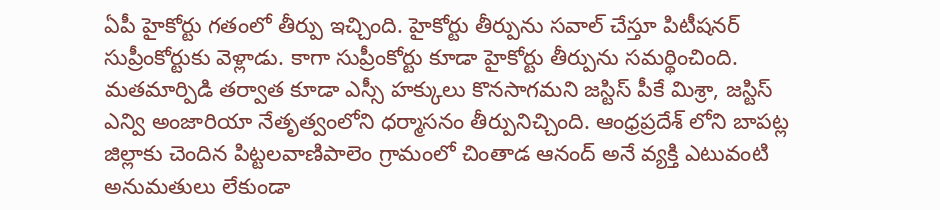ఏపీ హైకోర్టు గతంలో తీర్పు ఇచ్చింది. హైకోర్టు తీర్పును సవాల్ చేస్తూ పిటీషనర్ సుప్రీంకోర్టుకు వెళ్లాడు. కాగా సుప్రీంకోర్టు కూడా హైకోర్టు తీర్పును సమర్థించింది.
మతమార్పిడి తర్వాత కూడా ఎస్సీ హక్కులు కొనసాగమని జస్టిస్ పీకే మిశ్రా, జస్టిస్ ఎన్వి అంజారియా నేతృత్వంలోని ధర్మాసనం తీర్పునిచ్చింది. ఆంధ్రప్రదేశ్ లోని బాపట్ల జిల్లాకు చెందిన పిట్టలవాణిపాలెం గ్రామంలో చింతాడ ఆనంద్ అనే వ్యక్తి ఎటువంటి అనుమతులు లేకుండా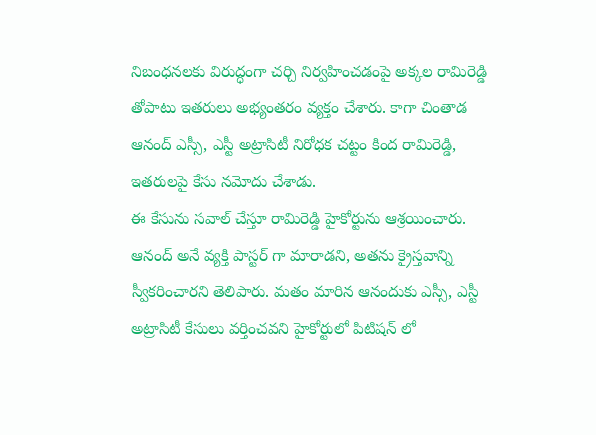నిబంధనలకు విరుద్ధంగా చర్చి నిర్వహించడంపై అక్కల రామిరెడ్డి తోపాటు ఇతరులు అభ్యంతరం వ్యక్తం చేశారు. కాగా చింతాడ ఆనంద్ ఎస్సీ, ఎస్టీ అట్రాసిటీ నిరోధక చట్టం కింద రామిరెడ్డి, ఇతరులపై కేసు నమోదు చేశాడు.
ఈ కేసును సవాల్ చేస్తూ రామిరెడ్డి హైకోర్టును ఆశ్రయించారు. ఆనంద్ అనే వ్యక్తి పాస్టర్ గా మారాడని, అతను క్రైస్తవాన్ని స్వీకరించారని తెలిపారు. మతం మారిన ఆనందుకు ఎస్సీ, ఎస్టీ అట్రాసిటీ కేసులు వర్తించవని హైకోర్టులో పిటిషన్ లో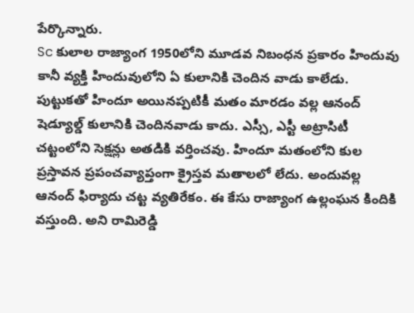పేర్కొన్నారు.
Sc కులాల రాజ్యాంగ 1950లోని మూడవ నిబంధన ప్రకారం హిందువు కానీ వ్యక్తి హిందువులోని ఏ కులానికి చెందిన వాడు కాలేడు. పుట్టుకతో హిందూ అయినప్పటికీ మతం మారడం వల్ల ఆనంద్ షెడ్యూల్డ్ కులానికి చెందినవాడు కాదు. ఎస్సీ, ఎస్టీ అట్రాసిటీ చట్టంలోని సెక్షన్లు అతడికి వర్తించవు. హిందూ మతంలోని కుల ప్రస్తావన ప్రపంచవ్యాప్తంగా క్రైస్తవ మతాలలో లేదు. అందువల్ల ఆనంద్ ఫిర్యాదు చట్ట వ్యతిరేకం. ఈ కేసు రాజ్యాంగ ఉల్లంఘన కిందికి వస్తుంది. అని రామిరెడ్డి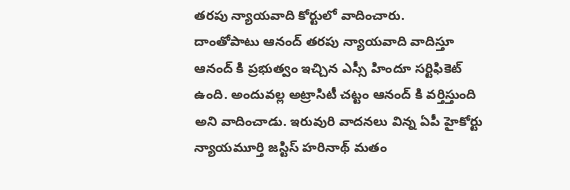తరపు న్యాయవాది కోర్టులో వాదించారు.
దాంతోపాటు ఆనంద్ తరపు న్యాయవాది వాదిస్తూ ఆనంద్ కి ప్రభుత్వం ఇచ్చిన ఎస్సీ హిందూ సర్టిఫికెట్ ఉంది. అందువల్ల అట్రాసిటీ చట్టం ఆనంద్ కి వర్తిస్తుంది అని వాదించాడు. ఇరువురి వాదనలు విన్న ఏపీ హైకోర్టు న్యాయమూర్తి జస్టిస్ హరినాథ్ మతం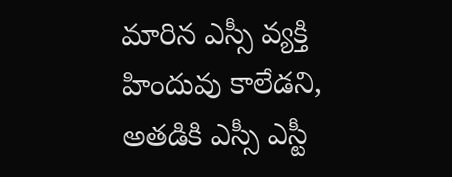మారిన ఎస్సీ వ్యక్తి హిందువు కాలేడని, అతడికి ఎస్సీ ఎస్టీ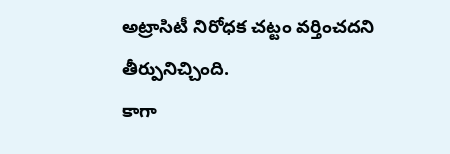అట్రాసిటీ నిరోధక చట్టం వర్తించదని తీర్పునిచ్చింది.
కాగా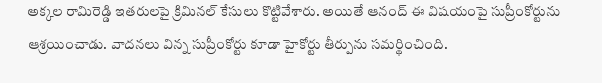అక్కల రామిరెడ్డి ఇతరులపై క్రిమినల్ కేసులు కొట్టివేశారు. అయితే ఆనంద్ ఈ విషయంపై సుప్రీంకోర్టును ఆశ్రయించాడు. వాదనలు విన్న సుప్రీంకోర్టు కూడా హైకోర్టు తీర్పును సమర్థించింది.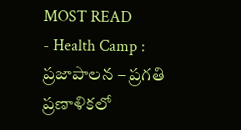MOST READ
- Health Camp : ప్రజాపాలన – ప్రగతి ప్రణాళికలో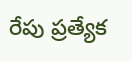రేపు ప్రత్యేక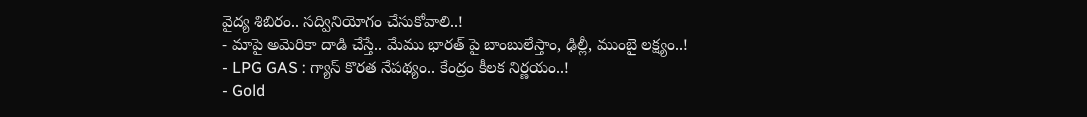వైద్య శిబిరం.. సద్వినియోగం చేసుకోవాలి..!
- మాపై అమెరికా దాడి చేస్తే.. మేము భారత్ పై బాంబులేస్తాం, ఢిల్లీ, ముంబై లక్ష్యం..!
- LPG GAS : గ్యాస్ కొరత నేపథ్యం.. కేంద్రం కీలక నిర్ణయం..!
- Gold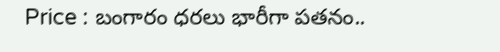Price : బంగారం ధరలు భారీగా పతనం..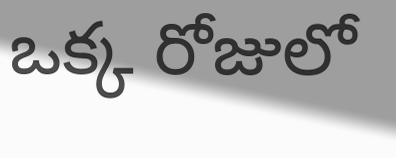ఒక్క రోజులో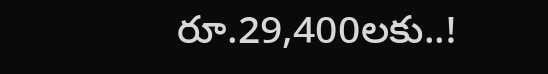రూ.29,400లకు..!